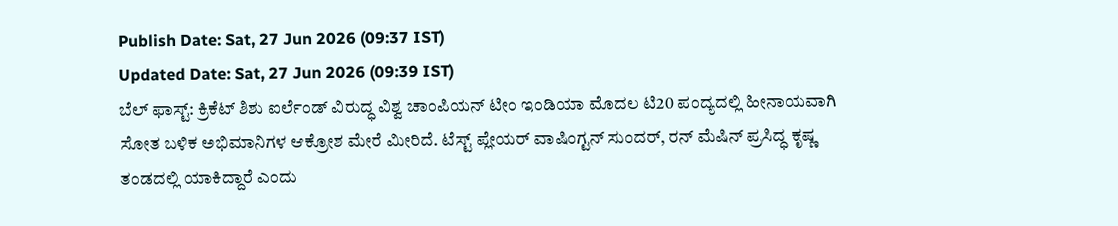Publish Date: Sat, 27 Jun 2026 (09:37 IST)
Updated Date: Sat, 27 Jun 2026 (09:39 IST)
ಬೆಲ್ ಫಾಸ್ಟ್: ಕ್ರಿಕೆಟ್ ಶಿಶು ಐರ್ಲೆಂಡ್ ವಿರುದ್ಧ ವಿಶ್ವ ಚಾಂಪಿಯನ್ ಟೀಂ ಇಂಡಿಯಾ ಮೊದಲ ಟಿ20 ಪಂದ್ಯದಲ್ಲಿ ಹೀನಾಯವಾಗಿ ಸೋತ ಬಳಿಕ ಅಭಿಮಾನಿಗಳ ಆಕ್ರೋಶ ಮೇರೆ ಮೀರಿದೆ. ಟೆಸ್ಟ್ ಪ್ಲೇಯರ್ ವಾಷಿಂಗ್ಟನ್ ಸುಂದರ್, ರನ್ ಮೆಷಿನ್ ಪ್ರಸಿದ್ಧ ಕೃಷ್ಣ ತಂಡದಲ್ಲಿ ಯಾಕಿದ್ದಾರೆ ಎಂದು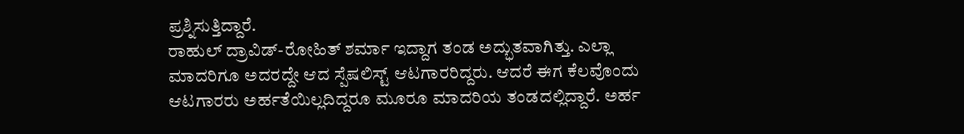ಪ್ರಶ್ನಿಸುತ್ತಿದ್ದಾರೆ.
ರಾಹುಲ್ ದ್ರಾವಿಡ್-ರೋಹಿತ್ ಶರ್ಮಾ ಇದ್ದಾಗ ತಂಡ ಅದ್ಭುತವಾಗಿತ್ತು. ಎಲ್ಲಾ ಮಾದರಿಗೂ ಅದರದ್ದೇ ಆದ ಸ್ಪೆಷಲಿಸ್ಟ್ ಆಟಗಾರರಿದ್ದರು. ಆದರೆ ಈಗ ಕೆಲವೊಂದು ಆಟಗಾರರು ಅರ್ಹತೆಯಿಲ್ಲದಿದ್ದರೂ ಮೂರೂ ಮಾದರಿಯ ತಂಡದಲ್ಲಿದ್ದಾರೆ. ಅರ್ಹ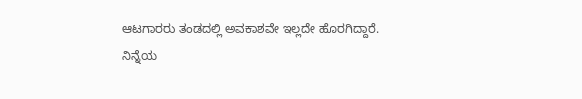ಆಟಗಾರರು ತಂಡದಲ್ಲಿ ಅವಕಾಶವೇ ಇಲ್ಲದೇ ಹೊರಗಿದ್ದಾರೆ.
ನಿನ್ನೆಯ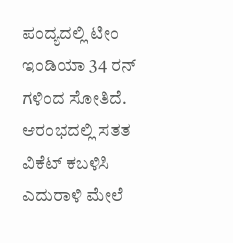ಪಂದ್ಯದಲ್ಲಿ ಟೀಂ ಇಂಡಿಯಾ 34 ರನ್ ಗಳಿಂದ ಸೋತಿದೆ. ಆರಂಭದಲ್ಲಿ ಸತತ ವಿಕೆಟ್ ಕಬಳಿಸಿ ಎದುರಾಳಿ ಮೇಲೆ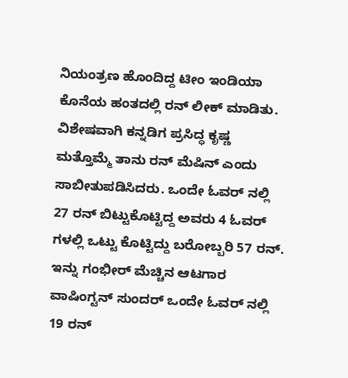ನಿಯಂತ್ರಣ ಹೊಂದಿದ್ದ ಟೀಂ ಇಂಡಿಯಾ ಕೊನೆಯ ಹಂತದಲ್ಲಿ ರನ್ ಲೀಕ್ ಮಾಡಿತು. ವಿಶೇಷವಾಗಿ ಕನ್ನಡಿಗ ಪ್ರಸಿದ್ಧ ಕೃಷ್ಣ ಮತ್ತೊಮ್ಮೆ ತಾನು ರನ್ ಮೆಷಿನ್ ಎಂದು ಸಾಬೀತುಪಡಿಸಿದರು. ಒಂದೇ ಓವರ್ ನಲ್ಲಿ 27 ರನ್ ಬಿಟ್ಟುಕೊಟ್ಟಿದ್ದ ಅವರು 4 ಓವರ್ ಗಳಲ್ಲಿ ಒಟ್ಟು ಕೊಟ್ಟಿದ್ದು ಬರೋಬ್ಬರಿ 57 ರನ್. ಇನ್ನು ಗಂಭೀರ್ ಮೆಚ್ಚಿನ ಆಟಗಾರ ವಾಷಿಂಗ್ಟನ್ ಸುಂದರ್ ಒಂದೇ ಓವರ್ ನಲ್ಲಿ 19 ರನ್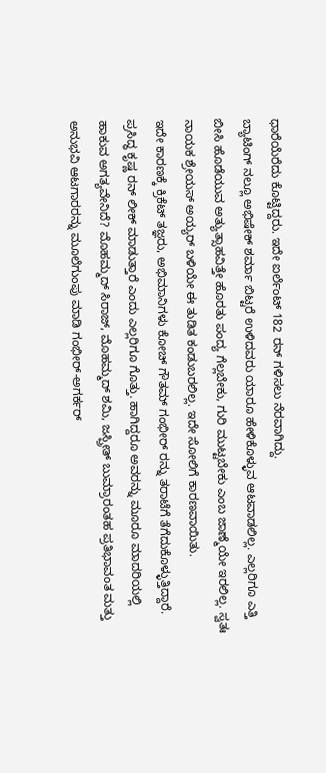ಧಾರೆಯೆರೆದು ಕೊಟ್ಟಿದ್ದರು. ಇದೇ ಐರ್ಲೆಂಟ್ 182 ರನ್ ಗಳಿಸಲು ನೆರವಾಗಿದ್ದು.
ಬ್ಯಾಟಿಂಗ್ ನಲ್ಲೂ ಅಭಿಷೇಕ್ ಶರ್ಮಾ ಬಿಟ್ಟರೆ ಉಳಿದವರು ಯಾರೂ ಹೇಳಿಕೊಳ್ಳುವ ಆಟವಾಡಲಿಲ್ಲ. ಎಲ್ಲರಿಗೂ ಎತ್ತಿ ಬೀಸಿ ಹೊಡೆಯುವ ಅತ್ಯುತ್ಸಾಹವಿತ್ತೇ ಹೊರತು ಪಂದ್ಯ ಗೆಲ್ಲಬೇಕು, ಗುರಿ ಮುಟ್ಟಬೇಕು ಎಂಬ ಜಾಣ್ಮೆಯೇ ಇರಲಿಲ್ಲ. ಸ್ವತಃ ನಾಯಕ ಶ್ರೇಯಸ್ ಅಯ್ಯರ್ ಬಳಿಯೇ ಈ ತುಡಿತ ಕಂಡುಬರಲಿಲ್ಲ. ಇದೇ ಸೋಲಿಗೆ ಕಾರಣವಾಯಿತು.
ಇದೇ ಕಾರಣಕ್ಕೆ ಕ್ರಿಕೆಟ್ ತಜ್ಞರು, ಅಭಿಮಾನಿಗಳು ಕೋಚ್ ಗೌತಮ್ ಗಂಭೀರ್ ರನ್ನು ತರಾಟೆಗೆ ತೆಗೆದುಕೊಳ್ಳುತ್ತಿದ್ದಾರೆ. ಪ್ರಸಿದ್ಧ ಕೃಷ್ಣ ರನ್ ಲೀಕ್ ಮಾಡುತ್ತಾರೆ ಎಂದು ಎಲ್ಲರಿಗೂ ಗೊತ್ತು. ಹಾಗಿದ್ದರೂ ಅವರನ್ನು ಮೂರೂ ಮಾದರಿಯಲ್ಲಿ ಹಾಕುವ ಅಗತ್ಯವೇನಿದೆ? ಮೊಹಮ್ಮದ್ ಸಿರಾಜ್, ಮೊಹಮ್ಮದ್ ಶಮಿ, ಜಸ್ಪ್ರೀತ್ ಬುಮ್ರಾರಂತಹ ಪ್ರತಿಭಾವಂತ ಮತ್ತು ಅನುಭವಿ ಆಟಗಾರರನ್ನು ಮೂಲೆಗುಂಪು ಮಾಡಿ ಗಂಭೀರ್-ಅಗರ್ಕರ್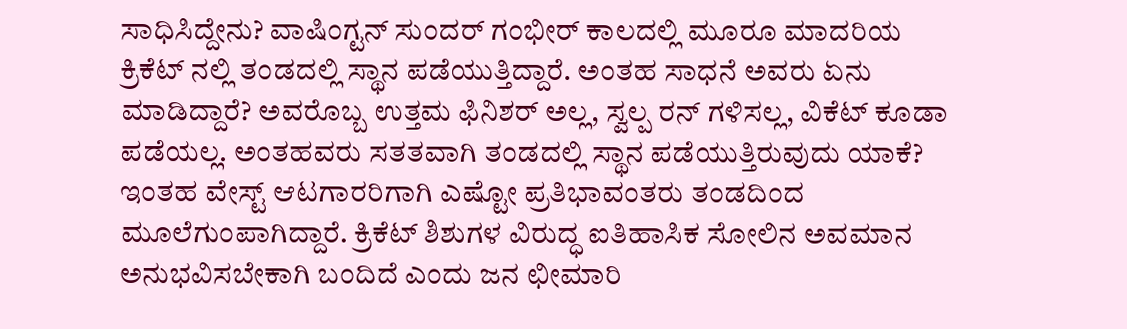ಸಾಧಿಸಿದ್ದೇನು? ವಾಷಿಂಗ್ಟನ್ ಸುಂದರ್ ಗಂಭೀರ್ ಕಾಲದಲ್ಲಿ ಮೂರೂ ಮಾದರಿಯ ಕ್ರಿಕೆಟ್ ನಲ್ಲಿ ತಂಡದಲ್ಲಿ ಸ್ಥಾನ ಪಡೆಯುತ್ತಿದ್ದಾರೆ. ಅಂತಹ ಸಾಧನೆ ಅವರು ಏನು ಮಾಡಿದ್ದಾರೆ? ಅವರೊಬ್ಬ ಉತ್ತಮ ಫಿನಿಶರ್ ಅಲ್ಲ, ಸ್ವಲ್ಪ ರನ್ ಗಳಿಸಲ್ಲ, ವಿಕೆಟ್ ಕೂಡಾ ಪಡೆಯಲ್ಲ. ಅಂತಹವರು ಸತತವಾಗಿ ತಂಡದಲ್ಲಿ ಸ್ಥಾನ ಪಡೆಯುತ್ತಿರುವುದು ಯಾಕೆ? ಇಂತಹ ವೇಸ್ಟ್ ಆಟಗಾರರಿಗಾಗಿ ಎಷ್ಟೋ ಪ್ರತಿಭಾವಂತರು ತಂಡದಿಂದ ಮೂಲೆಗುಂಪಾಗಿದ್ದಾರೆ. ಕ್ರಿಕೆಟ್ ಶಿಶುಗಳ ವಿರುದ್ಧ ಐತಿಹಾಸಿಕ ಸೋಲಿನ ಅವಮಾನ ಅನುಭವಿಸಬೇಕಾಗಿ ಬಂದಿದೆ ಎಂದು ಜನ ಛೀಮಾರಿ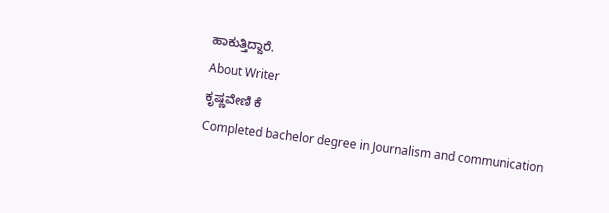ಹಾಕುತ್ತಿದ್ದಾರೆ.
About Writer
ಕೃಷ್ಣವೇಣಿ ಕೆ
Completed bachelor degree in Journalism and communication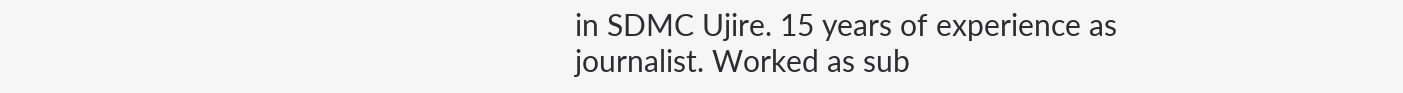in SDMC Ujire. 15 years of experience as journalist. Worked as sub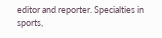editor and reporter. Specialties in sports,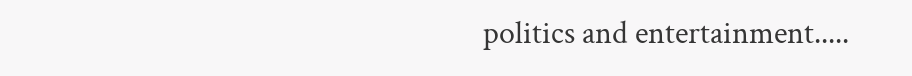politics and entertainment.....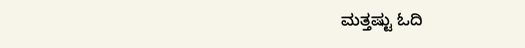ಮತ್ತಷ್ಟು ಓದಿ